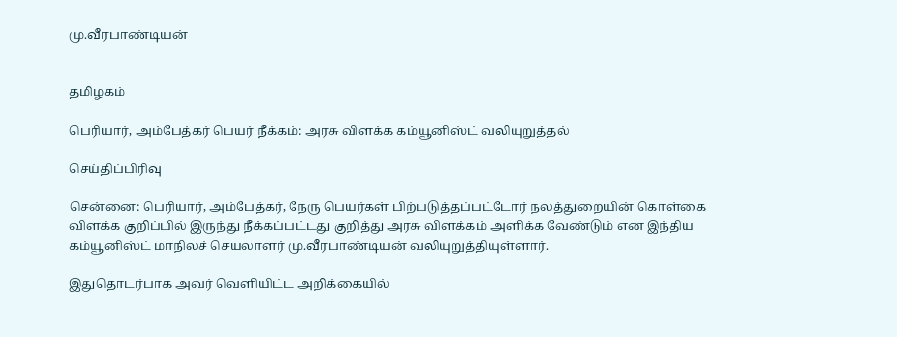மு.வீரபாண்டியன்


தமிழகம்

பெரியார், அம்பேத்கர் பெயர் நீக்கம்: அரசு விளக்க கம்யூனிஸ்ட் வலியுறுத்தல்

செய்திப்பிரிவு

சென்னை: பெரியார், அம்பேத்கர், நேரு பெயர்கள் பிற்படுத்தப்பட்டோர் நலத்துறையின் கொள்கை விளக்க குறிப்பில் இருந்து நீக்கப்பட்டது குறித்து அரசு விளக்கம் அளிக்க வேண்டும் என இந்திய கம்யூனிஸ்ட் மாநிலச் செயலாளர் மு.வீரபாண்டியன் வலியுறுத்தியுள்ளார்.

இதுதொடர்பாக அவர் வெளியிட்ட அறிக்கையில்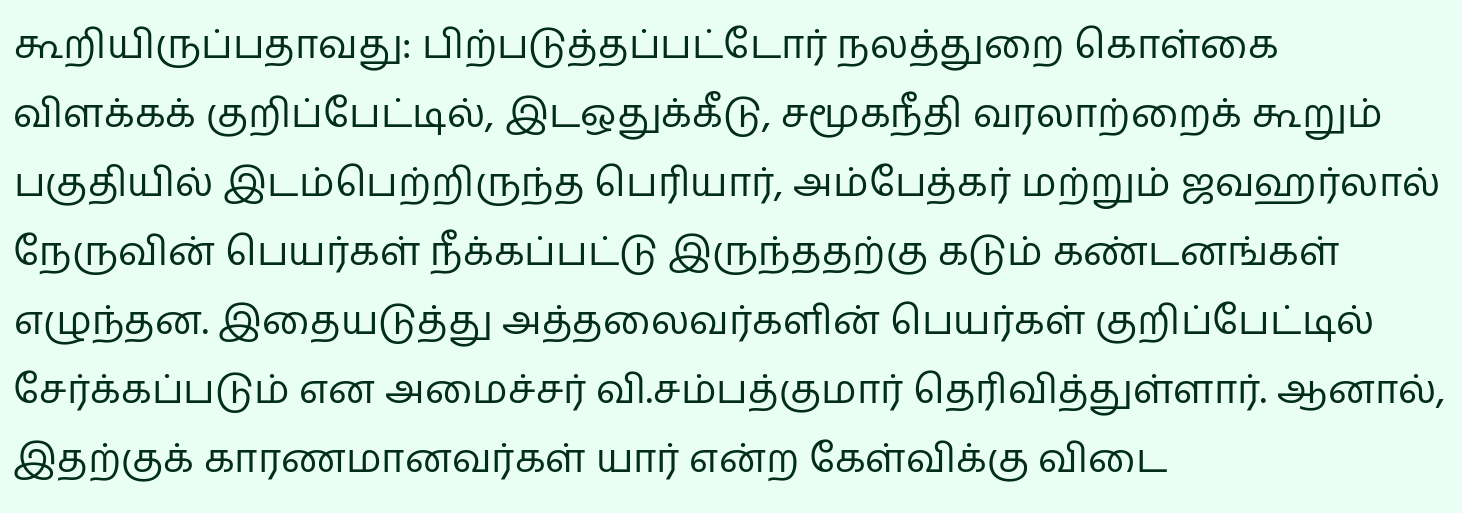கூறியிருப்பதாவது: பிற்படுத்தப்பட்டோர் நலத்துறை கொள்கை விளக்கக் குறிப்பேட்டில், இடஒதுக்கீடு, சமூகநீதி வரலாற்றைக் கூறும் பகுதியில் இடம்பெற்றிருந்த பெரியார், அம்பேத்கர் மற்றும் ஜவஹர்லால் நேருவின் பெயர்கள் நீக்கப்பட்டு இருந்ததற்கு கடும் கண்டனங்கள் எழுந்தன. இதையடுத்து அத்தலைவர்களின் பெயர்கள் குறிப்பேட்டில் சேர்க்கப்படும் என அமைச்சர் வி.சம்பத்குமார் தெரிவித்துள்ளார். ஆனால், இதற்குக் காரணமானவர்கள் யார் என்ற கேள்விக்கு விடை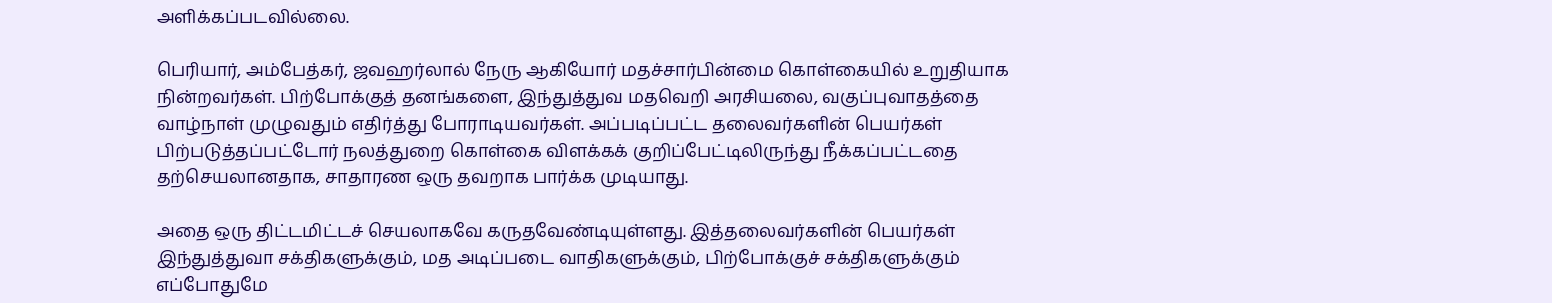அளிக்கப்படவில்லை.

பெரியார், அம்பேத்கர், ஜவஹர்லால் நேரு ஆகியோர் மதச்சார்பின்மை கொள்கையில் உறுதியாக நின்றவர்கள். பிற்போக்குத் தனங்களை, இந்துத்துவ மதவெறி அரசியலை, வகுப்புவாதத்தை வாழ்நாள் முழுவதும் எதிர்த்து போராடியவர்கள். அப்படிப்பட்ட தலைவர்களின் பெயர்கள் பிற்படுத்தப்பட்டோர் நலத்துறை கொள்கை விளக்கக் குறிப்பேட்டிலிருந்து நீக்கப்பட்டதை தற்செயலானதாக, சாதாரண ஒரு தவறாக பார்க்க முடியாது.

அதை ஒரு திட்டமிட்டச் செயலாகவே கருதவேண்டியுள்ளது. இத்தலைவர்களின் பெயர்கள் இந்துத்துவா சக்திகளுக்கும், மத அடிப்படை வாதிகளுக்கும், பிற்போக்குச் சக்திகளுக்கும் எப்போதுமே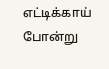எட்டிக்காய் போன்று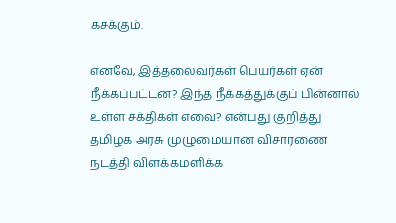கசக்கும்.

எனவே, இத்தலைவர்கள் பெயர்கள் ஏன் நீக்கப்பட்டன? இந்த நீக்கத்துக்குப் பின்னால் உள்ள சக்திகள் எவை? என்பது குறித்து தமிழக அரசு முழுமையான விசாரணை நடத்தி விளக்கமளிக்க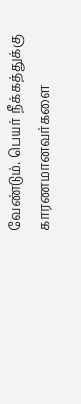வேண்டும். பெயர் நீக்கத்துக்கு காரணமானவர்களை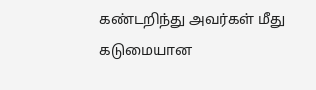கண்டறிந்து அவர்கள் மீது கடுமையான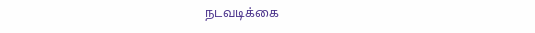நடவடிக்கை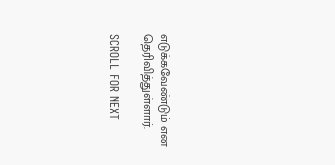எடுக்கவேண்டும் என தெரிவித்துள்ளார்.

SCROLL FOR NEXT